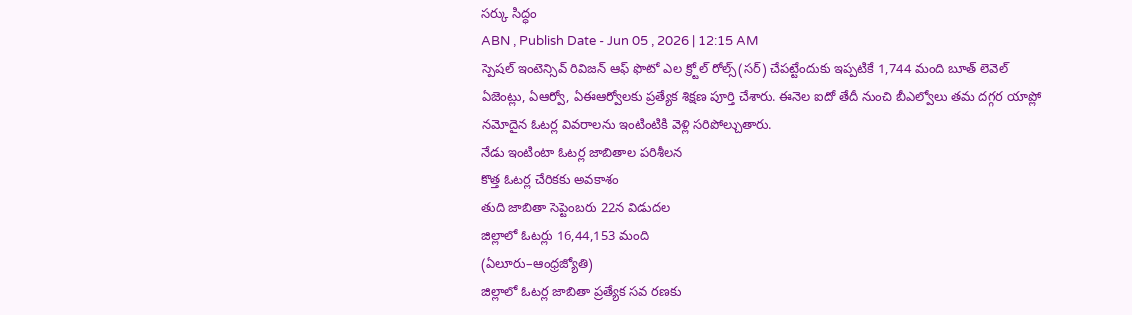సర్కు సిద్ధం
ABN , Publish Date - Jun 05 , 2026 | 12:15 AM
స్పెషల్ ఇంటెన్సివ్ రివిజన్ ఆఫ్ ఫొటో ఎల క్ర్టోల్ రోల్స్(సర్) చేపట్టేందుకు ఇప్పటికే 1,744 మంది బూత్ లెవెల్ ఏజెంట్లు, ఏఆర్వో, ఏఈఆర్వోలకు ప్రత్యేక శిక్షణ పూర్తి చేశారు. ఈనెల ఐదో తేదీ నుంచి బీఎల్వోలు తమ దగ్గర యాప్లో నమోదైన ఓటర్ల వివరాలను ఇంటింటికి వెళ్లి సరిపోల్చుతారు.
నేడు ఇంటింటా ఓటర్ల జాబితాల పరిశీలన
కొత్త ఓటర్ల చేరికకు అవకాశం
తుది జాబితా సెప్టెంబరు 22న విడుదల
జిల్లాలో ఓటర్లు 16,44,153 మంది
(ఏలూరు–ఆంధ్రజ్యోతి)
జిల్లాలో ఓటర్ల జాబితా ప్రత్యేక సవ రణకు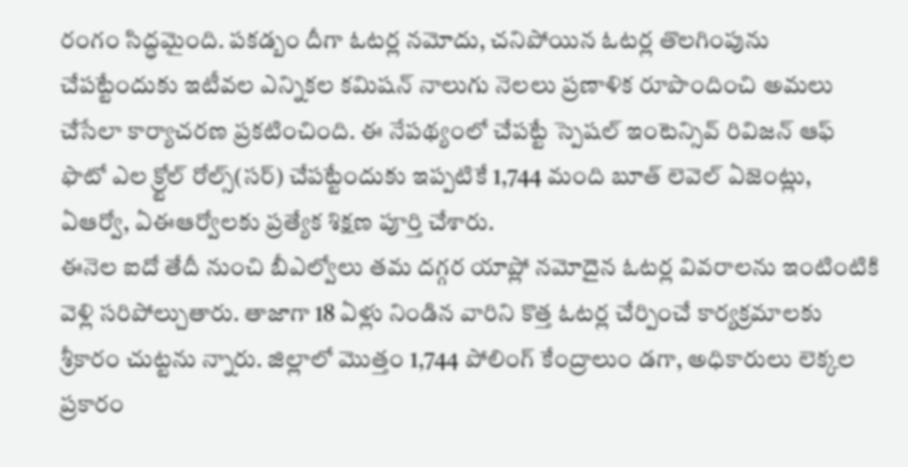రంగం సిద్ధమైంది. పకడ్బం దీగా ఓటర్ల నమోదు, చనిపోయిన ఓటర్ల తొలగింపును చేపట్టేందుకు ఇటీవల ఎన్నికల కమిషన్ నాలుగు నెలలు ప్రణాళిక రూపొందించి అమలు చేసేలా కార్యాచరణ ప్రకటించింది. ఈ నేపథ్యంలో చేపట్టే స్పెషల్ ఇంటెన్సివ్ రివిజన్ ఆఫ్ ఫొటో ఎల క్ర్టోల్ రోల్స్(సర్) చేపట్టేందుకు ఇప్పటికే 1,744 మంది బూత్ లెవెల్ ఏజెంట్లు, ఏఆర్వో, ఏఈఆర్వోలకు ప్రత్యేక శిక్షణ పూర్తి చేశారు.
ఈనెల ఐదో తేదీ నుంచి బీఎల్వోలు తమ దగ్గర యాప్లో నమోదైన ఓటర్ల వివరాలను ఇంటింటికి వెళ్లి సరిపోల్చుతారు. తాజాగా 18 ఏళ్లు నిండిన వారిని కొత్త ఓటర్ల చేర్పించే కార్యక్రమాలకు శ్రీకారం చుట్టను న్నారు. జిల్లాలో మొత్తం 1,744 పోలింగ్ కేంద్రాలుం డగా, అధికారులు లెక్కల ప్రకారం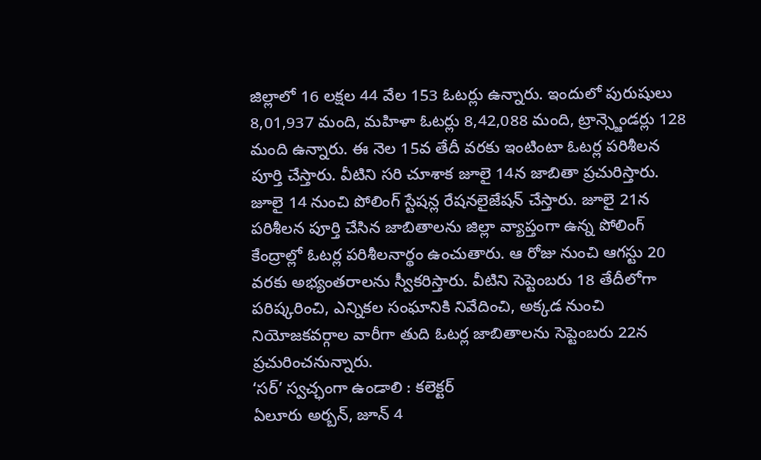జిల్లాలో 16 లక్షల 44 వేల 153 ఓటర్లు ఉన్నారు. ఇందులో పురుషులు 8,01,937 మంది, మహిళా ఓటర్లు 8,42,088 మంది, ట్రాన్స్జెండర్లు 128 మంది ఉన్నారు. ఈ నెల 15వ తేదీ వరకు ఇంటింటా ఓటర్ల పరిశీలన పూర్తి చేస్తారు. వీటిని సరి చూశాక జూలై 14న జాబితా ప్రచురిస్తారు. జూలై 14 నుంచి పోలింగ్ స్టేషన్ల రేషనలైజేషన్ చేస్తారు. జూలై 21న పరిశీలన పూర్తి చేసిన జాబితాలను జిల్లా వ్యాప్తంగా ఉన్న పోలింగ్ కేంద్రాల్లో ఓటర్ల పరిశీలనార్థం ఉంచుతారు. ఆ రోజు నుంచి ఆగస్టు 20 వరకు అభ్యంతరాలను స్వీకరిస్తారు. వీటిని సెప్టెంబరు 18 తేదీలోగా పరిష్కరించి, ఎన్నికల సంఘానికి నివేదించి, అక్కడ నుంచి నియోజకవర్గాల వారీగా తుది ఓటర్ల జాబితాలను సెప్టెంబరు 22న ప్రచురించనున్నారు.
‘సర్’ స్వచ్ఛంగా ఉండాలి : కలెక్టర్
ఏలూరు అర్బన్, జూన్ 4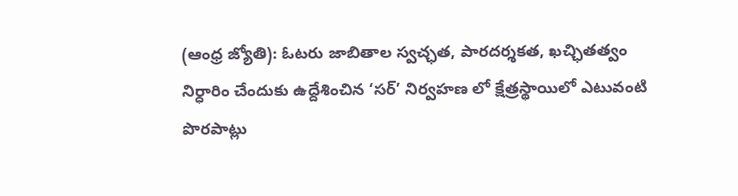(ఆంధ్ర జ్యోతి): ఓటరు జాబితాల స్వచ్ఛత, పారదర్శకత, ఖచ్ఛితత్వం నిర్ధారిం చేందుకు ఉద్దేశించిన ‘సర్’ నిర్వహణ లో క్షేత్రస్థాయిలో ఎటువంటి పొరపాట్లు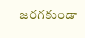జరగకుండా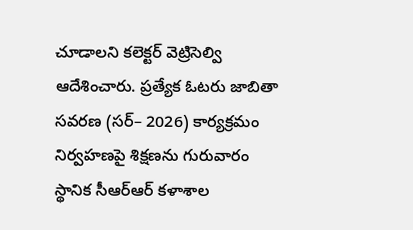చూడాలని కలెక్టర్ వెట్రిసెల్వి ఆదేశించారు. ప్రత్యేక ఓటరు జాబితా సవరణ (సర్– 2026) కార్యక్రమం నిర్వహణపై శిక్షణను గురువారం స్థానిక సీఆర్ఆర్ కళాశాల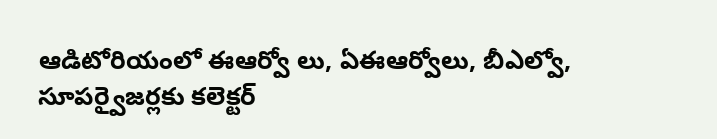ఆడిటోరియంలో ఈఆర్వో లు, ఏఈఆర్వోలు, బీఎల్వో, సూపర్వైజర్లకు కలెక్టర్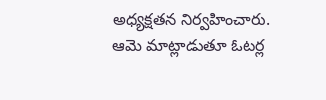అధ్యక్షతన నిర్వహించారు. ఆమె మాట్లాడుతూ ఓటర్ల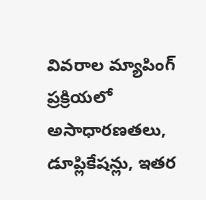వివరాల మ్యాపింగ్ ప్రక్రియలో అసాధారణతలు, డూప్లికేషన్లు, ఇతర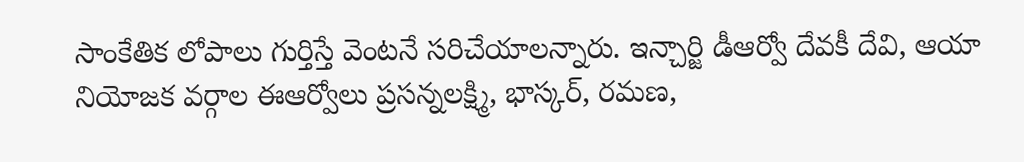సాంకేతిక లోపాలు గుర్తిస్తే వెంటనే సరిచేయాలన్నారు. ఇన్చార్జి డీఆర్వో దేవకీ దేవి, ఆయా నియోజక వర్గాల ఈఆర్వోలు ప్రసన్నలక్ష్మి, భాస్కర్, రమణ,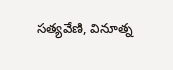సత్యవేణి, వినూత్న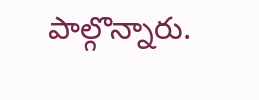పాల్గొన్నారు.